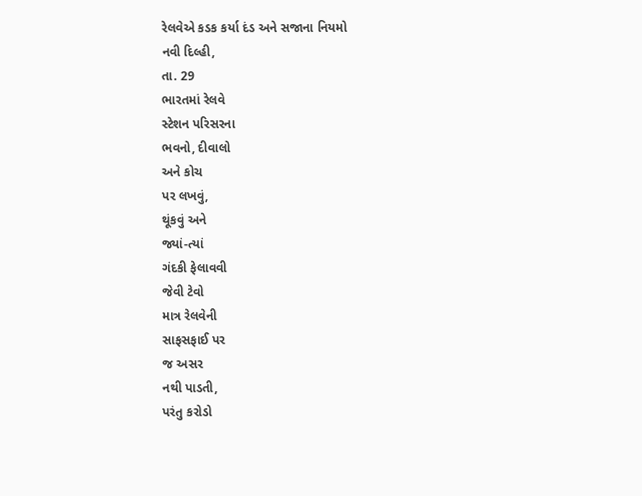રેલવેએ કડક કર્યા દંડ અને સજાના નિયમો
નવી દિલ્હી,
તા. 29
ભારતમાં રેલવે
સ્ટેશન પરિસરના
ભવનો, દીવાલો
અને કોચ
પર લખવું,
થૂંકવું અને
જ્યાં-ત્યાં
ગંદકી ફેલાવવી
જેવી ટેવો
માત્ર રેલવેની
સાફસફાઈ પર
જ અસર
નથી પાડતી,
પરંતુ કરોડો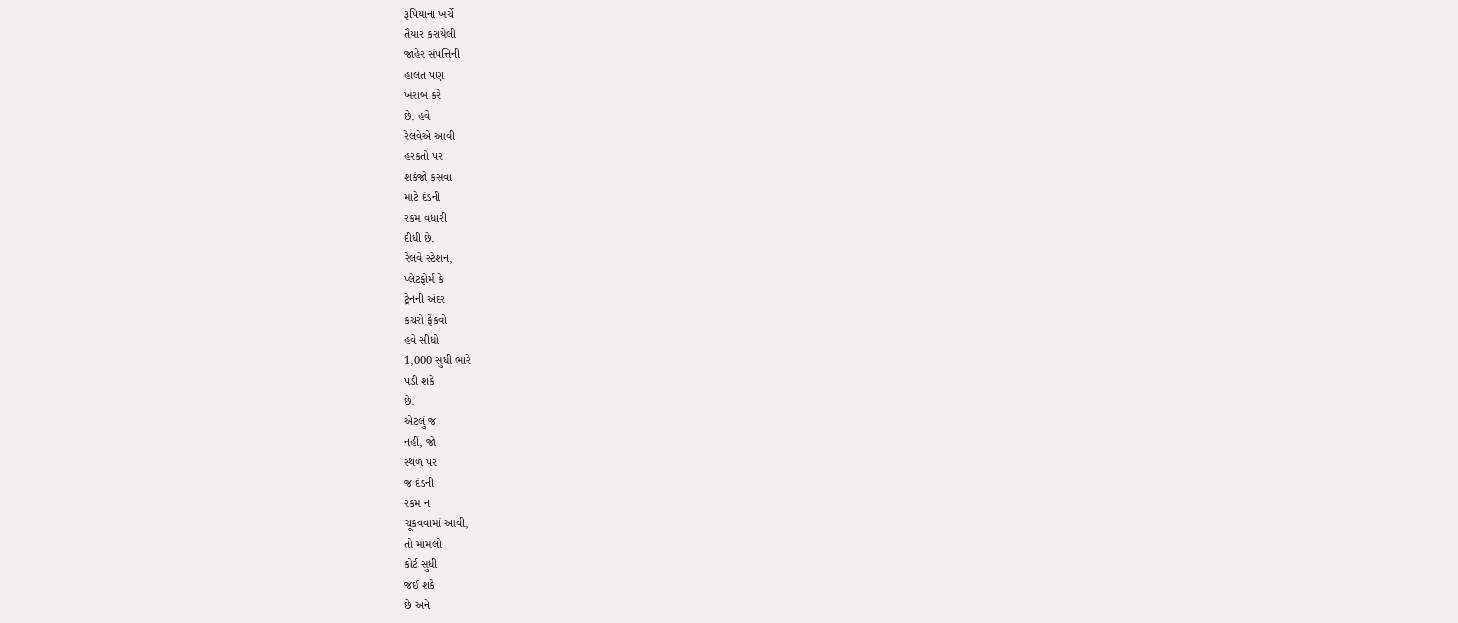રૂપિયાના ખર્ચે
તૈયાર કરાયેલી
જાહેર સંપત્તિની
હાલત પણ
ખરાબ કરે
છે. હવે
રેલવેએ આવી
હરકતો પર
શકંજો કસવા
માટે દંડની
રકમ વધારી
દીધી છે.
રેલવે સ્ટેશન,
પ્લેટફોર્મ કે
ટ્રેનની અંદર
કચરો ફેંકવો
હવે સીધો
1,000 સુધી ભારે
પડી શકે
છે.
એટલું જ
નહીં, જો
સ્થળ પર
જ દંડની
રકમ ન
ચૂકવવામાં આવી,
તો મામલો
કોર્ટ સુધી
જઈ શકે
છે અને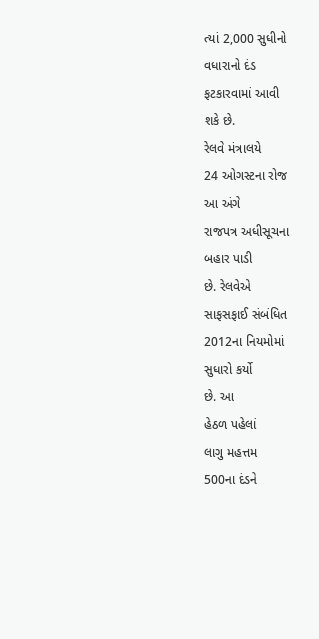ત્યાં 2,000 સુધીનો
વધારાનો દંડ
ફટકારવામાં આવી
શકે છે.
રેલવે મંત્રાલયે
24 ઓગસ્ટના રોજ
આ અંગે
રાજપત્ર અધીસૂચના
બહાર પાડી
છે. રેલવેએ
સાફસફાઈ સંબંધિત
2012ના નિયમોમાં
સુધારો કર્યો
છે. આ
હેઠળ પહેલાં
લાગુ મહત્તમ
500ના દંડને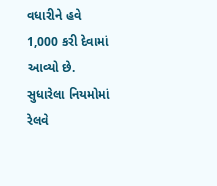વધારીને હવે
1,000 કરી દેવામાં
આવ્યો છે.
સુધારેલા નિયમોમાં
રેલવે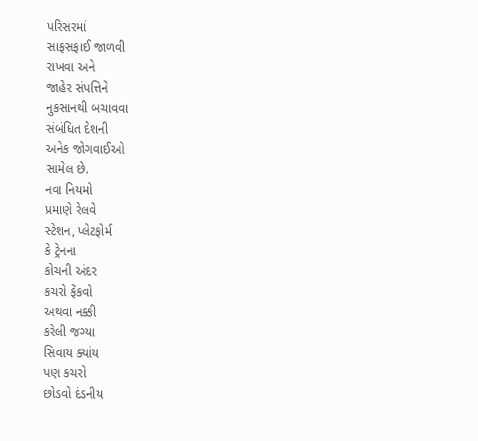પરિસરમાં
સાફસફાઈ જાળવી
રાખવા અને
જાહેર સંપત્તિને
નુકસાનથી બચાવવા
સંબંધિત દેશની
અનેક જોગવાઈઓ
સામેલ છે.
નવા નિયમો
પ્રમાણે રેલવે
સ્ટેશન, પ્લેટફોર્મ
કે ટ્રેનના
કોચની અંદર
કચરો ફેંકવો
અથવા નક્કી
કરેલી જગ્યા
સિવાય ક્યાંય
પણ કચરો
છોડવો દંડનીય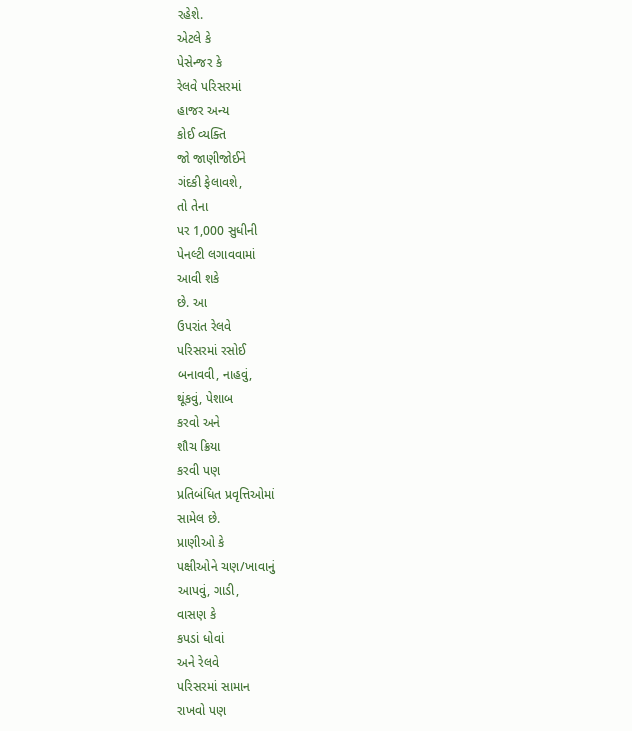રહેશે.
એટલે કે
પેસેન્જર કે
રેલવે પરિસરમાં
હાજર અન્ય
કોઈ વ્યક્તિ
જો જાણીજોઈને
ગંદકી ફેલાવશે,
તો તેના
પર 1,000 સુધીની
પેનલ્ટી લગાવવામાં
આવી શકે
છે. આ
ઉપરાંત રેલવે
પરિસરમાં રસોઈ
બનાવવી, નાહવું,
થૂંકવું, પેશાબ
કરવો અને
શૌચ ક્રિયા
કરવી પણ
પ્રતિબંધિત પ્રવૃત્તિઓમાં
સામેલ છે.
પ્રાણીઓ કે
પક્ષીઓને ચણ/ખાવાનું
આપવું, ગાડી,
વાસણ કે
કપડાં ધોવાં
અને રેલવે
પરિસરમાં સામાન
રાખવો પણ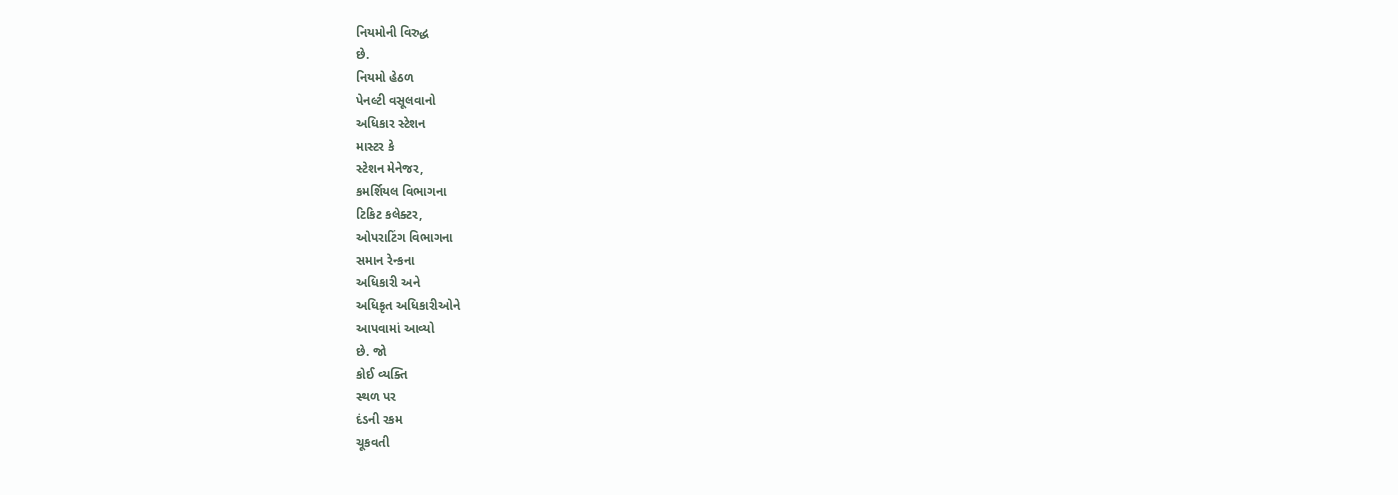નિયમોની વિરુદ્ધ
છે.
નિયમો હેઠળ
પેનલ્ટી વસૂલવાનો
અધિકાર સ્ટેશન
માસ્ટર કે
સ્ટેશન મેનેજર,
કમર્શિયલ વિભાગના
ટિકિટ કલેક્ટર,
ઓપરાટિંગ વિભાગના
સમાન રેન્કના
અધિકારી અને
અધિકૃત અધિકારીઓને
આપવામાં આવ્યો
છે. જો
કોઈ વ્યક્તિ
સ્થળ પર
દંડની રકમ
ચૂકવતી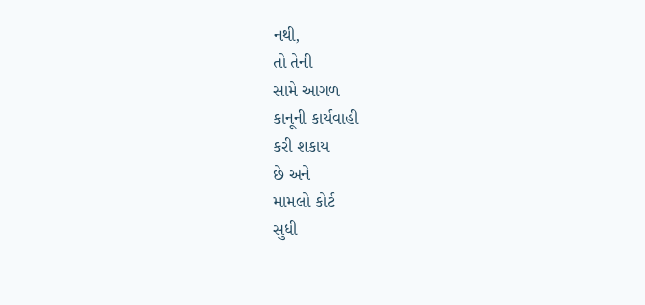નથી,
તો તેની
સામે આગળ
કાનૂની કાર્યવાહી
કરી શકાય
છે અને
મામલો કોર્ટ
સુધી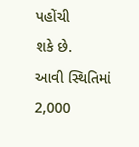પહોંચી
શકે છે.
આવી સ્થિતિમાં
2,000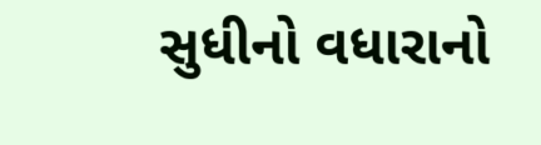સુધીનો વધારાનો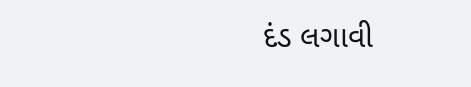દંડ લગાવી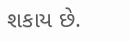શકાય છે.